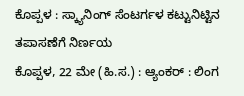ಕೊಪ್ಪಳ : ಸ್ಕ್ಯಾನಿಂಗ್ ಸೆಂಟರ್ಗಳ ಕಟ್ಟುನಿಟ್ಟಿನ ತಪಾಸಣೆಗೆ ನಿರ್ಣಯ
ಕೊಪ್ಪಳ, 22 ಮೇ (ಹಿ.ಸ.) : ಆ್ಯಂಕರ್ : ಲಿಂಗ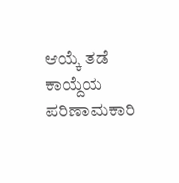ಆಯ್ಕೆ ತಡೆ ಕಾಯ್ದೆಯ ಪರಿಣಾಮಕಾರಿ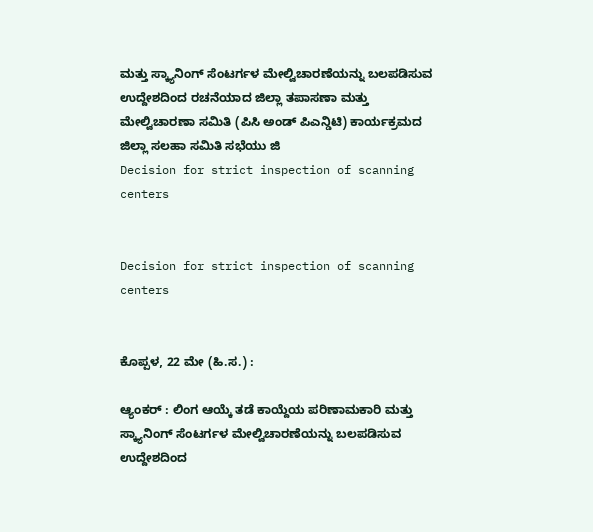ಮತ್ತು ಸ್ಕ್ಯಾನಿಂಗ್ ಸೆಂಟರ್ಗಳ ಮೇಲ್ವಿಚಾರಣೆಯನ್ನು ಬಲಪಡಿಸುವ ಉದ್ದೇಶದಿಂದ ರಚನೆಯಾದ ಜಿಲ್ಲಾ ತಪಾಸಣಾ ಮತ್ತು ಮೇಲ್ವಿಚಾರಣಾ ಸಮಿತಿ (ಪಿಸಿ ಅಂಡ್ ಪಿಎನ್ಡಿಟಿ) ಕಾರ್ಯಕ್ರಮದ ಜಿಲ್ಲಾ ಸಲಹಾ ಸಮಿತಿ ಸಭೆಯು ಜಿ
Decision for strict inspection of scanning centers


Decision for strict inspection of scanning centers


ಕೊಪ್ಪಳ, 22 ಮೇ (ಹಿ.ಸ.) :

ಆ್ಯಂಕರ್ : ಲಿಂಗ ಆಯ್ಕೆ ತಡೆ ಕಾಯ್ದೆಯ ಪರಿಣಾಮಕಾರಿ ಮತ್ತು ಸ್ಕ್ಯಾನಿಂಗ್ ಸೆಂಟರ್ಗಳ ಮೇಲ್ವಿಚಾರಣೆಯನ್ನು ಬಲಪಡಿಸುವ ಉದ್ದೇಶದಿಂದ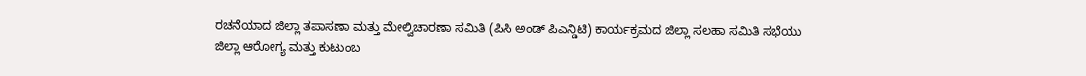ರಚನೆಯಾದ ಜಿಲ್ಲಾ ತಪಾಸಣಾ ಮತ್ತು ಮೇಲ್ವಿಚಾರಣಾ ಸಮಿತಿ (ಪಿಸಿ ಅಂಡ್ ಪಿಎನ್ಡಿಟಿ) ಕಾರ್ಯಕ್ರಮದ ಜಿಲ್ಲಾ ಸಲಹಾ ಸಮಿತಿ ಸಭೆಯು ಜಿಲ್ಲಾ ಆರೋಗ್ಯ ಮತ್ತು ಕುಟುಂಬ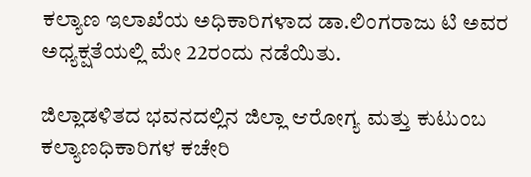ಕಲ್ಯಾಣ ಇಲಾಖೆಯ ಅಧಿಕಾರಿಗಳಾದ ಡಾ.ಲಿಂಗರಾಜು ಟಿ ಅವರ ಅಧ್ಯಕ್ಷತೆಯಲ್ಲಿ ಮೇ 22ರಂದು ನಡೆಯಿತು.

ಜಿಲ್ಲಾಡಳಿತದ ಭವನದಲ್ಲಿನ ಜಿಲ್ಲಾ ಆರೋಗ್ಯ ಮತ್ತು ಕುಟುಂಬ ಕಲ್ಯಾಣಧಿಕಾರಿಗಳ ಕಚೇರಿ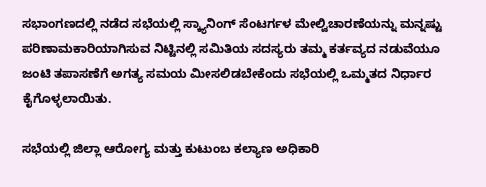ಸಭಾಂಗಣದಲ್ಲಿ ನಡೆದ ಸಭೆಯಲ್ಲಿ ಸ್ಕ್ಯಾನಿಂಗ್ ಸೆಂಟರ್ಗಳ ಮೇಲ್ವಿಚಾರಣೆಯನ್ನು ಮನ್ನಷ್ಟು ಪರಿಣಾಮಕಾರಿಯಾಗಿಸುವ ನಿಟ್ಟಿನಲ್ಲಿ ಸಮಿತಿಯ ಸದಸ್ಯರು ತಮ್ಮ ಕರ್ತವ್ಯದ ನಡುವೆಯೂ ಜಂಟಿ ತಪಾಸಣೆಗೆ ಅಗತ್ಯ ಸಮಯ ಮೀಸಲಿಡಬೇಕೆಂದು ಸಭೆಯಲ್ಲಿ ಒಮ್ಮತದ ನಿರ್ಧಾರ ಕೈಗೊಳ್ಳಲಾಯಿತು.

ಸಭೆಯಲ್ಲಿ ಜಿಲ್ಲಾ ಆರೋಗ್ಯ ಮತ್ತು ಕುಟುಂಬ ಕಲ್ಯಾಣ ಅಧಿಕಾರಿ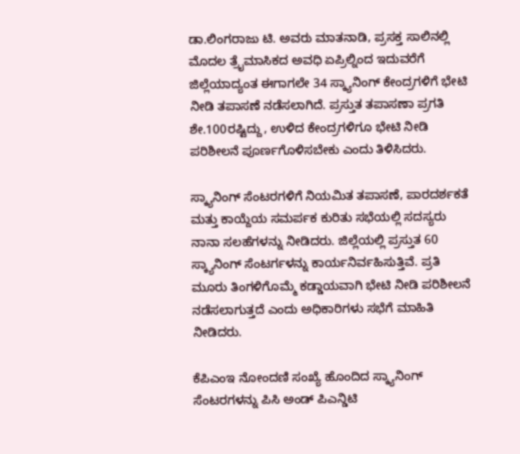ಡಾ.ಲಿಂಗರಾಜು ಟಿ. ಅವರು ಮಾತನಾಡಿ, ಪ್ರಸಕ್ತ ಸಾಲಿನಲ್ಲಿ ಮೊದಲ ತ್ರೈಮಾಸಿಕದ ಅವಧಿ ಏಪ್ರಿಲ್ನಿಂದ ಇದುವರೆಗೆ ಜಿಲ್ಲೆಯಾದ್ಯಂತ ಈಗಾಗಲೇ 34 ಸ್ಕ್ಯಾನಿಂಗ್ ಕೇಂದ್ರಗಳಿಗೆ ಭೇಟಿ ನೀಡಿ ತಪಾಸಣೆ ನಡೆಸಲಾಗಿದೆ. ಪ್ರಸ್ತುತ ತಪಾಸಣಾ ಪ್ರಗತಿ ಶೇ.100ರಷ್ಟಿದ್ದು, ಉಳಿದ ಕೇಂದ್ರಗಳಿಗೂ ಭೇಟಿ ನೀಡಿ ಪರಿಶೀಲನೆ ಪೂರ್ಣಗೊಳಿಸಬೇಕು ಎಂದು ತಿಳಿಸಿದರು.

ಸ್ಕ್ಯಾನಿಂಗ್ ಸೆಂಟರಗಳಿಗೆ ನಿಯಮಿತ ತಪಾಸಣೆ, ಪಾರದರ್ಶಕತೆ ಮತ್ತು ಕಾಯ್ದೆಯ ಸಮರ್ಪಕ ಕುರಿತು ಸಭೆಯಲ್ಲಿ ಸದಸ್ಯರು ನಾನಾ ಸಲಹೆಗಳನ್ನು ನೀಡಿದರು. ಜಿಲ್ಲೆಯಲ್ಲಿ ಪ್ರಸ್ತುತ 60 ಸ್ಕ್ಯಾನಿಂಗ್ ಸೆಂಟರ್ಗಳನ್ನು ಕಾರ್ಯನಿರ್ವಹಿಸುತ್ತಿವೆ. ಪ್ರತಿ ಮೂರು ತಿಂಗಳಿಗೊಮ್ಮೆ ಕಡ್ಡಾಯವಾಗಿ ಭೇಟಿ ನೀಡಿ ಪರಿಶೀಲನೆ ನಡೆಸಲಾಗುತ್ತದೆ ಎಂದು ಅಧಿಕಾರಿಗಳು ಸಭೆಗೆ ಮಾಹಿತಿ ನೀಡಿದರು.

ಕೆಪಿಎಂಇ ನೋಂದಣಿ ಸಂಖ್ಯೆ ಹೊಂದಿದ ಸ್ಕ್ಯಾನಿಂಗ್ ಸೆಂಟರಗಳನ್ನು ಪಿಸಿ ಅಂಡ್ ಪಿಎನ್ಡಿಟಿ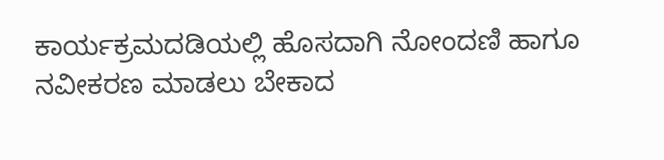ಕಾರ್ಯಕ್ರಮದಡಿಯಲ್ಲಿ ಹೊಸದಾಗಿ ನೋಂದಣಿ ಹಾಗೂ ನವೀಕರಣ ಮಾಡಲು ಬೇಕಾದ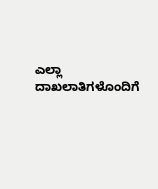ಎಲ್ಲಾ ದಾಖಲಾತಿಗಳೊಂದಿಗೆ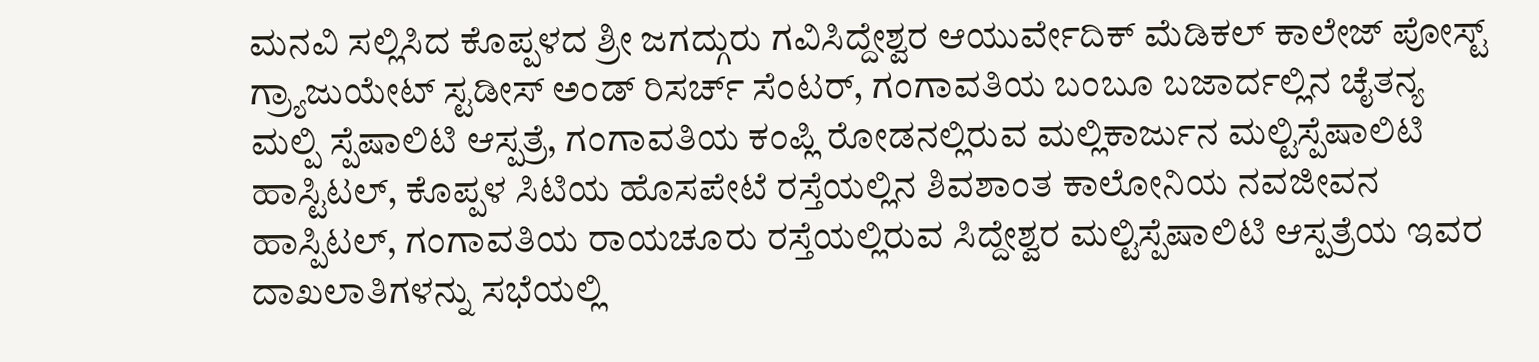ಮನವಿ ಸಲ್ಲಿಸಿದ ಕೊಪ್ಪಳದ ಶ್ರೀ ಜಗದ್ಗುರು ಗವಿಸಿದ್ದೇಶ್ವರ ಆಯುರ್ವೇದಿಕ್ ಮೆಡಿಕಲ್ ಕಾಲೇಜ್ ಪೋಸ್ಟ್ ಗ್ರ್ಯಾಜುಯೇಟ್ ಸ್ಟಡೀಸ್ ಅಂಡ್ ರಿಸರ್ಚ್ ಸೆಂಟರ್, ಗಂಗಾವತಿಯ ಬಂಬೂ ಬಜಾರ್ದಲ್ಲಿನ ಚೈತನ್ಯ ಮಲ್ಪಿ ಸ್ಪೆಷಾಲಿಟಿ ಆಸ್ಪತ್ರೆ, ಗಂಗಾವತಿಯ ಕಂಪ್ಲಿ ರೋಡನಲ್ಲಿರುವ ಮಲ್ಲಿಕಾರ್ಜುನ ಮಲ್ಟಿಸ್ಪೆಷಾಲಿಟಿ ಹಾಸ್ಟಿಟಲ್, ಕೊಪ್ಪಳ ಸಿಟಿಯ ಹೊಸಪೇಟೆ ರಸ್ತೆಯಲ್ಲಿನ ಶಿವಶಾಂತ ಕಾಲೋನಿಯ ನವಜೀವನ ಹಾಸ್ಪಿಟಲ್, ಗಂಗಾವತಿಯ ರಾಯಚೂರು ರಸ್ತೆಯಲ್ಲಿರುವ ಸಿದ್ದೇಶ್ವರ ಮಲ್ಟಿಸ್ಪೆಷಾಲಿಟಿ ಆಸ್ಪತ್ರೆಯ ಇವರ ದಾಖಲಾತಿಗಳನ್ನು ಸಭೆಯಲ್ಲಿ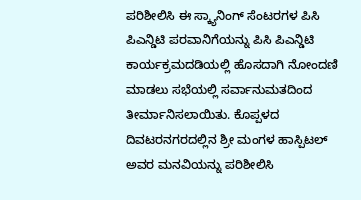ಪರಿಶೀಲಿಸಿ ಈ ಸ್ಕ್ಯಾನಿಂಗ್ ಸೆಂಟರಗಳ ಪಿಸಿ ಪಿಎನ್ಡಿಟಿ ಪರವಾನಿಗೆಯನ್ನು ಪಿಸಿ ಪಿಎನ್ಡಿಟಿ ಕಾರ್ಯಕ್ರಮದಡಿಯಲ್ಲಿ ಹೊಸದಾಗಿ ನೋಂದಣಿ ಮಾಡಲು ಸಭೆಯಲ್ಲಿ ಸರ್ವಾನುಮತದಿಂದ ತೀರ್ಮಾನಿಸಲಾಯಿತು. ಕೊಪ್ಪಳದ ದಿವಟರನಗರದಲ್ಲಿನ ಶ್ರೀ ಮಂಗಳ ಹಾಸ್ಪಿಟಲ್ ಅವರ ಮನವಿಯನ್ನು ಪರಿಶೀಲಿಸಿ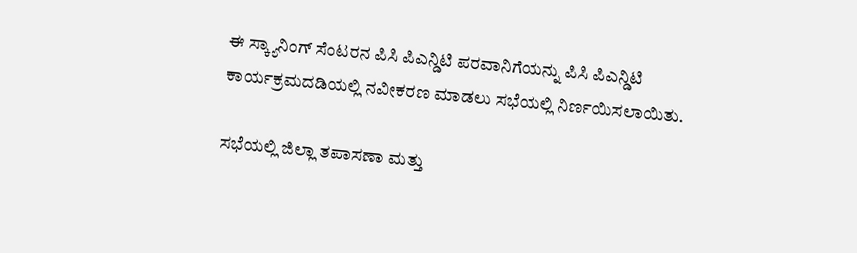ಈ ಸ್ಕ್ಯಾನಿಂಗ್ ಸೆಂಟರನ ಪಿಸಿ ಪಿಎನ್ಡಿಟಿ ಪರವಾನಿಗೆಯನ್ನು ಪಿಸಿ ಪಿಎನ್ಡಿಟಿ ಕಾರ್ಯಕ್ರಮದಡಿಯಲ್ಲಿ ನವೀಕರಣ ಮಾಡಲು ಸಭೆಯಲ್ಲಿ ನಿರ್ಣಯಿಸಲಾಯಿತು.

ಸಭೆಯಲ್ಲಿ ಜಿಲ್ಲಾ ತಪಾಸಣಾ ಮತ್ತು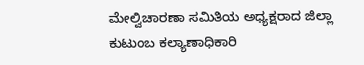ಮೇಲ್ವಿಚಾರಣಾ ಸಮಿತಿಯ ಅಧ್ಯಕ್ಷರಾದ ಜಿಲ್ಲಾ ಕುಟುಂಬ ಕಲ್ಯಾಣಾಧಿಕಾರಿ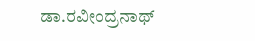ಡಾ.ರವೀಂದ್ರನಾಥ್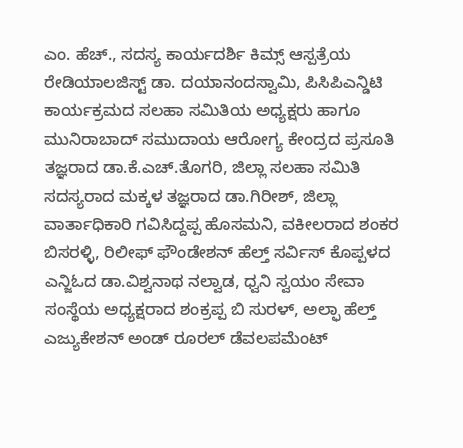ಎಂ. ಹೆಚ್., ಸದಸ್ಯ ಕಾರ್ಯದರ್ಶಿ ಕಿಮ್ಸ್ ಆಸ್ಪತ್ರೆಯ ರೇಡಿಯಾಲಜಿಸ್ಟ್ ಡಾ. ದಯಾನಂದಸ್ವಾಮಿ, ಪಿಸಿಪಿಎನ್ಡಿಟಿ ಕಾರ್ಯಕ್ರಮದ ಸಲಹಾ ಸಮಿತಿಯ ಅಧ್ಯಕ್ಷರು ಹಾಗೂ ಮುನಿರಾಬಾದ್ ಸಮುದಾಯ ಆರೋಗ್ಯ ಕೇಂದ್ರದ ಪ್ರಸೂತಿ ತಜ್ಞರಾದ ಡಾ.ಕೆ.ಎಚ್.ತೊಗರಿ, ಜಿಲ್ಲಾ ಸಲಹಾ ಸಮಿತಿ ಸದಸ್ಯರಾದ ಮಕ್ಕಳ ತಜ್ಞರಾದ ಡಾ.ಗಿರೀಶ್, ಜಿಲ್ಲಾ ವಾರ್ತಾಧಿಕಾರಿ ಗವಿಸಿದ್ದಪ್ಪ ಹೊಸಮನಿ, ವಕೀಲರಾದ ಶಂಕರ ಬಿಸರಳ್ಳಿ, ರಿಲೀಫ್ ಫೌಂಡೇಶನ್ ಹೆಲ್ತ್ ಸರ್ವಿಸ್ ಕೊಪ್ಪಳದ ಎನ್ಜಿಓದ ಡಾ.ವಿಶ್ವನಾಥ ನಲ್ವಾಡ, ಧ್ವನಿ ಸ್ವಯಂ ಸೇವಾ ಸಂಸ್ಥೆಯ ಅಧ್ಯಕ್ಷರಾದ ಶಂಕ್ರಪ್ಪ ಬಿ ಸುರಳ್, ಅಲ್ಫಾ ಹೆಲ್ತ್ ಎಜ್ಯುಕೇಶನ್ ಅಂಡ್ ರೂರಲ್ ಡೆವಲಪಮೆಂಟ್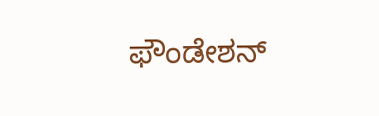ಫೌಂಡೇಶನ್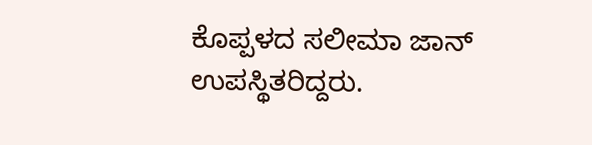ಕೊಪ್ಪಳದ ಸಲೀಮಾ ಜಾನ್ ಉಪಸ್ಥಿತರಿದ್ದರು.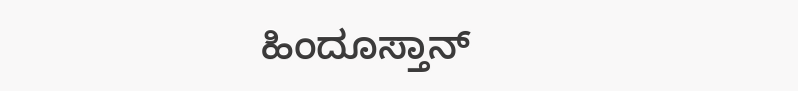ಹಿಂದೂಸ್ತಾನ್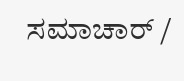ಸಮಾಚಾರ್ /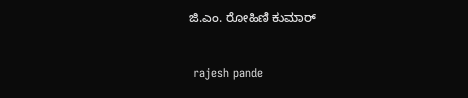ಜಿ.ಎಂ. ರೋಹಿಣಿ ಕುಮಾರ್


 rajesh pande